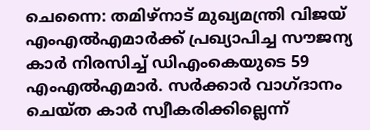ചെന്നൈ: തമിഴ്നാട് മുഖ്യമന്ത്രി വിജയ് എംഎൽഎമാർക്ക് പ്രഖ്യാപിച്ച സൗജന്യ കാർ നിരസിച്ച് ഡിഎംകെയുടെ 59 എംഎൽഎമാർ. സർക്കാർ വാഗ്ദാനം ചെയ്ത കാർ സ്വീകരിക്കില്ലെന്ന്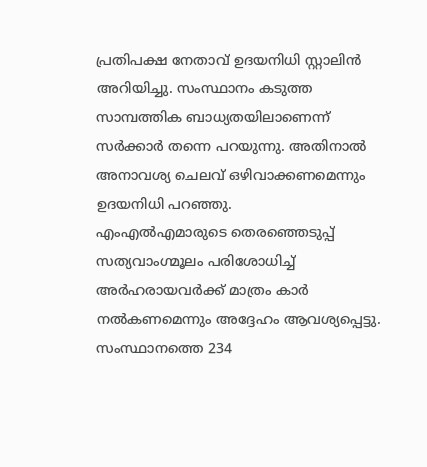പ്രതിപക്ഷ നേതാവ് ഉദയനിധി സ്റ്റാലിൻ അറിയിച്ചു. സംസ്ഥാനം കടുത്ത സാമ്പത്തിക ബാധ്യതയിലാണെന്ന് സർക്കാർ തന്നെ പറയുന്നു. അതിനാൽ അനാവശ്യ ചെലവ് ഒഴിവാക്കണമെന്നും ഉദയനിധി പറഞ്ഞു.
എംഎൽഎമാരുടെ തെരഞ്ഞെടുപ്പ് സത്യവാംഗ്മൂലം പരിശോധിച്ച് അർഹരായവർക്ക് മാത്രം കാർ നൽകണമെന്നും അദ്ദേഹം ആവശ്യപ്പെട്ടു. സംസ്ഥാനത്തെ 234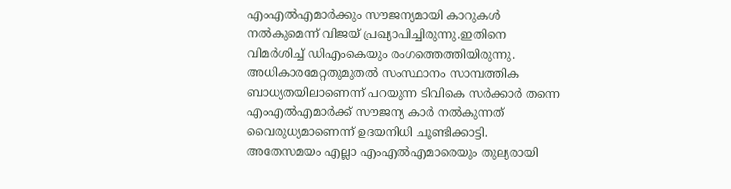എംഎൽഎമാർക്കും സൗജന്യമായി കാറുകൾ നൽകുമെന്ന് വിജയ് പ്രഖ്യാപിച്ചിരുന്നു.ഇതിനെ വിമർശിച്ച് ഡിഎംകെയും രംഗത്തെത്തിയിരുന്നു.
അധികാരമേറ്റതുമുതൽ സംസ്ഥാനം സാമ്പത്തിക ബാധ്യതയിലാണെന്ന് പറയുന്ന ടിവികെ സർക്കാർ തന്നെ എംഎൽഎമാർക്ക് സൗജന്യ കാർ നൽകുന്നത് വൈരുധ്യമാണെന്ന് ഉദയനിധി ചൂണ്ടിക്കാട്ടി. അതേസമയം എല്ലാ എംഎൽഎമാരെയും തുല്യരായി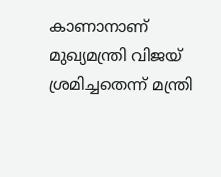കാണാനാണ് മുഖ്യമന്ത്രി വിജയ് ശ്രമിച്ചതെന്ന് മന്ത്രി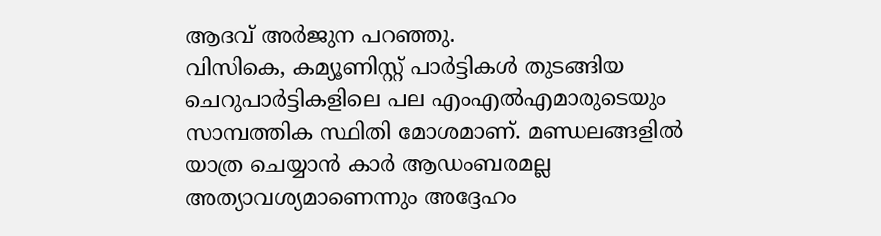ആദവ് അർജുന പറഞ്ഞു.
വിസികെ, കമ്യൂണിസ്റ്റ് പാർട്ടികൾ തുടങ്ങിയ ചെറുപാർട്ടികളിലെ പല എംഎൽഎമാരുടെയും സാമ്പത്തിക സ്ഥിതി മോശമാണ്. മണ്ഡലങ്ങളിൽ യാത്ര ചെയ്യാൻ കാർ ആഡംബരമല്ല അത്യാവശ്യമാണെന്നും അദ്ദേഹം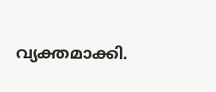വ്യക്തമാക്കി.